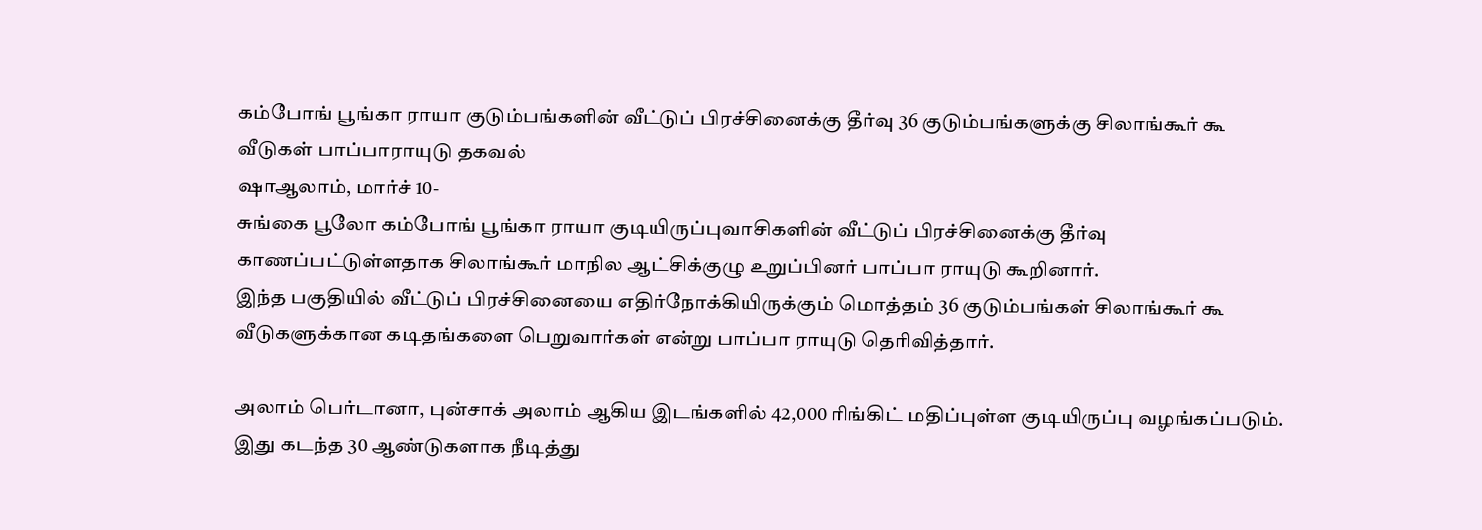கம்போங் பூங்கா ராயா குடும்பங்களின் வீட்டுப் பிரச்சினைக்கு தீர்வு 36 குடும்பங்களுக்கு சிலாங்கூர் கூ வீடுகள் பாப்பாராயுடு தகவல்
ஷாஆலாம், மார்ச் 10-
சுங்கை பூலோ கம்போங் பூங்கா ராயா குடியிருப்புவாசிகளின் வீட்டுப் பிரச்சினைக்கு தீர்வு காணப்பட்டுள்ளதாக சிலாங்கூர் மாநில ஆட்சிக்குழு உறுப்பினர் பாப்பா ராயுடு கூறினார்.
இந்த பகுதியில் வீட்டுப் பிரச்சினையை எதிர்நோக்கியிருக்கும் மொத்தம் 36 குடும்பங்கள் சிலாங்கூர் கூ வீடுகளுக்கான கடிதங்களை பெறுவார்கள் என்று பாப்பா ராயுடு தெரிவித்தார்.

அலாம் பெர்டானா, புன்சாக் அலாம் ஆகிய இடங்களில் 42,000 ரிங்கிட் மதிப்புள்ள குடியிருப்பு வழங்கப்படும். இது கடந்த 30 ஆண்டுகளாக நீடித்து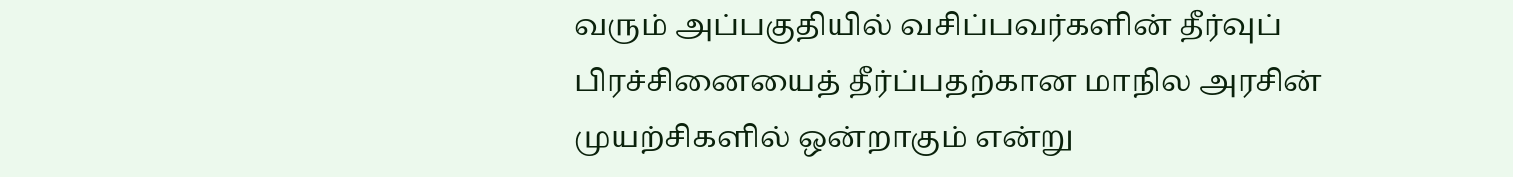வரும் அப்பகுதியில் வசிப்பவர்களின் தீர்வுப் பிரச்சினையைத் தீர்ப்பதற்கான மாநில அரசின் முயற்சிகளில் ஒன்றாகும் என்று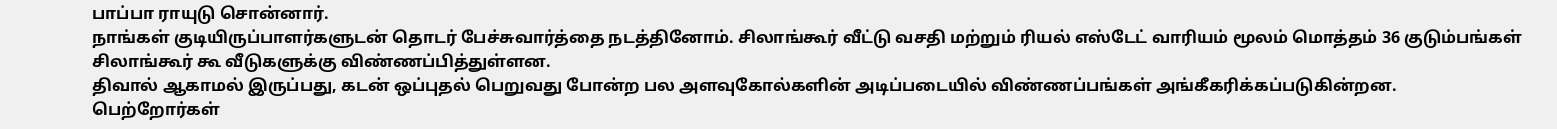பாப்பா ராயுடு சொன்னார்.
நாங்கள் குடியிருப்பாளர்களுடன் தொடர் பேச்சுவார்த்தை நடத்தினோம். சிலாங்கூர் வீட்டு வசதி மற்றும் ரியல் எஸ்டேட் வாரியம் மூலம் மொத்தம் 36 குடும்பங்கள் சிலாங்கூர் கூ வீடுகளுக்கு விண்ணப்பித்துள்ளன.
திவால் ஆகாமல் இருப்பது, கடன் ஒப்புதல் பெறுவது போன்ற பல அளவுகோல்களின் அடிப்படையில் விண்ணப்பங்கள் அங்கீகரிக்கப்படுகின்றன.
பெற்றோர்கள்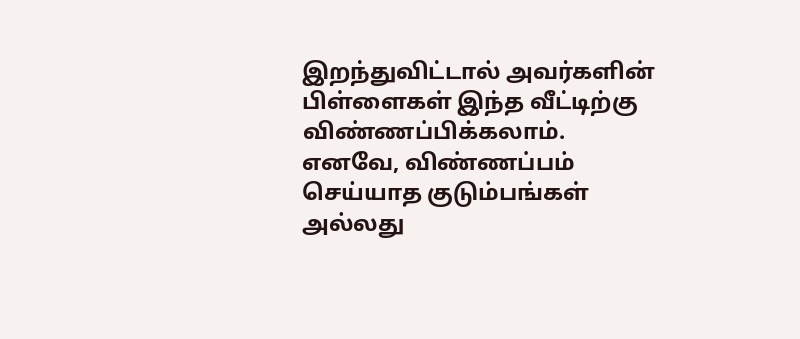இறந்துவிட்டால் அவர்களின் பிள்ளைகள் இந்த வீட்டிற்கு விண்ணப்பிக்கலாம்.
எனவே, விண்ணப்பம் செய்யாத குடும்பங்கள் அல்லது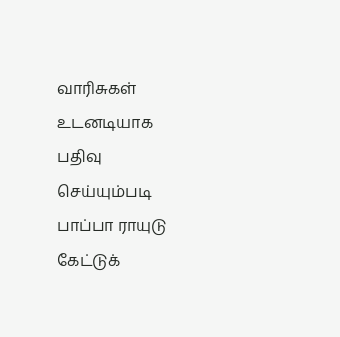வாரிசுகள் உடனடியாக பதிவு செய்யும்படி பாப்பா ராயுடு கேட்டுக்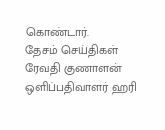கொண்டார்.
தேசம் செய்திகள் ரேவதி குணாளன்
ஒளிப்பதிவாளர் ஹரி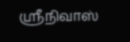ஸ்ரீநிவாஸ்